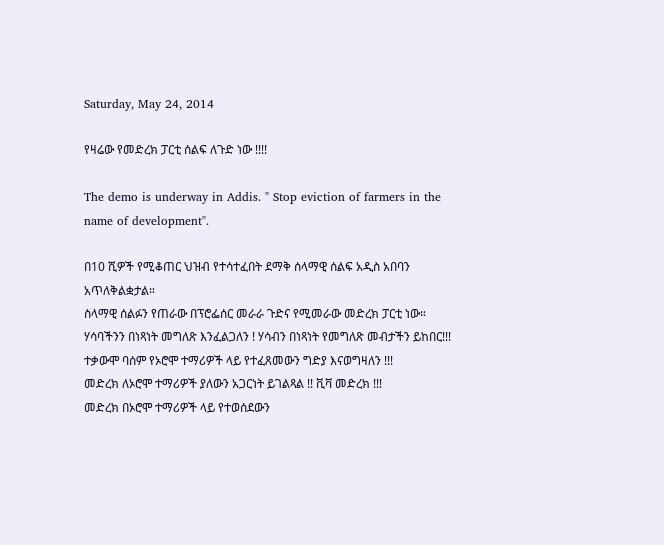Saturday, May 24, 2014

የዛሬው የመድረክ ፓርቲ ሰልፍ ለጉድ ነው !!!!

The demo is underway in Addis. " Stop eviction of farmers in the name of development".

በ10 ሺዎች የሚቆጠር ህዝብ የተሳተፈበት ደማቅ ሰላማዊ ሰልፍ አዲስ አበባን አጥለቅልቋታል።
ስላማዊ ሰልፉን የጠራው በፕሮፌሰር መራራ ጉድና የሚመራው መድረክ ፓርቲ ነው።
ሃሳባችንን በነጻነት መግለጽ እንፈልጋለን ! ሃሳብን በነጻነት የመግለጽ መብታችን ይከበር!!!
ተቃውሞ ባሰም የኦሮሞ ተማሪዎች ላይ የተፈጸመውን ግድያ እናወግዛለን !!!
መድረክ ለኦሮሞ ተማሪዎች ያለውን አጋርነት ይገልጻል !! ቪቫ መድረክ !!!
መድረክ በኦሮሞ ተማሪዎች ላይ የተወሰደውን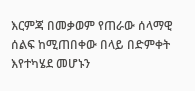እርምጃ በመቃወም የጠራው ሰላማዊ ሰልፍ ከሚጠበቀው በላይ በድምቀት እየተካሄደ መሆኑን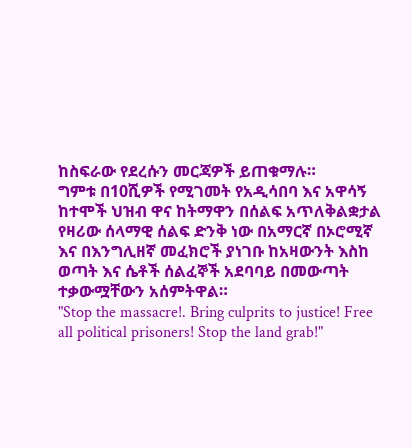ከስፍራው የደረሱን መርጃዎች ይጠቁማሉ።
ግምቱ በ10ሺዎች የሚገመት የአዲሳበባ እና አዋሳኝ ከተሞች ህዝብ ዋና ከትማዋን በሰልፍ አጥለቅልቋታል የዛሪው ሰላማዊ ሰልፍ ድንቅ ነው በአማርኛ በኦሮሚኛ እና በእንግሊዘኛ መፈክሮች ያነገቡ ከአዛውንት እስከ ወጣት እና ሴቶች ሰልፈኞች አደባባይ በመውጣት ተቃውሟቸውን አሰምትዋል።
"Stop the massacre!. Bring culprits to justice! Free all political prisoners! Stop the land grab!"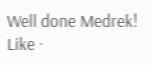Well done Medrek!
Like ·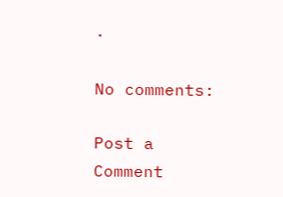·

No comments:

Post a Comment